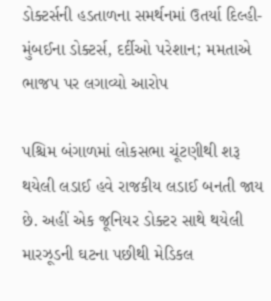ડોક્ટર્સની હડતાળના સમર્થનમાં ઉતર્યા દિલ્હી-મુંબઈના ડોક્ટર્સ, દર્દીઓ પરેશાન; મમતાએ ભાજપ પર લગાવ્યો આરોપ

પશ્ચિમ બંગાળમાં લોકસભા ચૂંટણીથી શરૂ થયેલી લડાઈ હવે રાજકીય લડાઈ બનતી જાય છે. અહીં એક જૂનિયર ડોક્ટર સાથે થયેલી મારઝૂડની ઘટના પછીથી મેડિકલ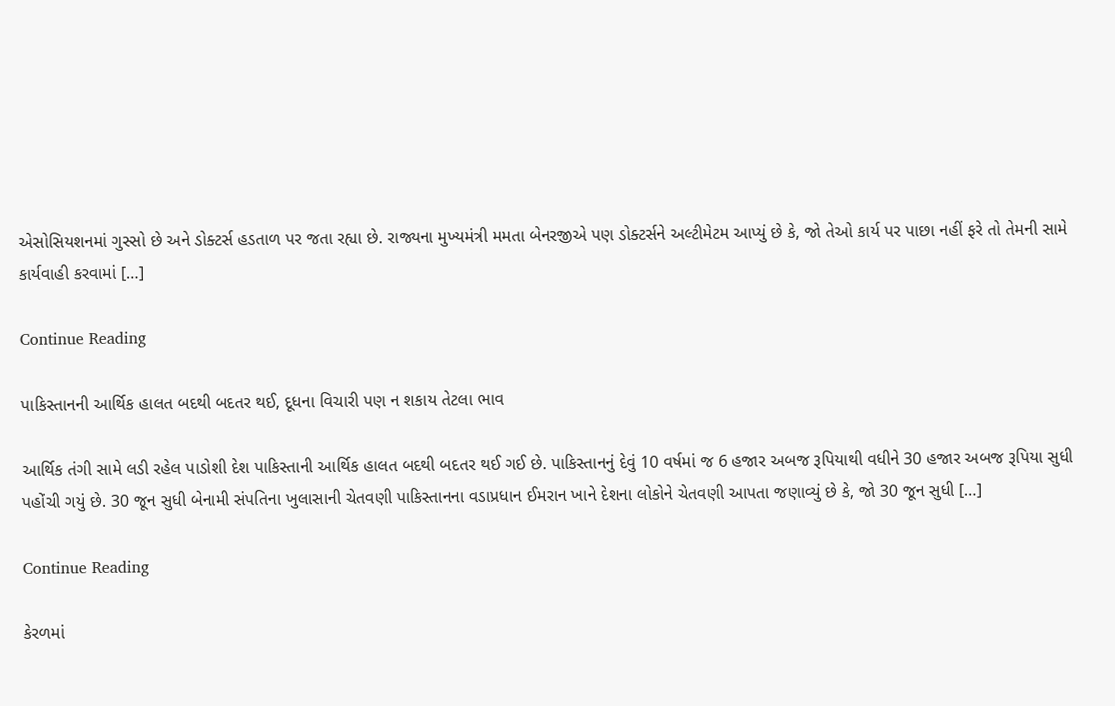એસોસિયશનમાં ગુસ્સો છે અને ડોક્ટર્સ હડતાળ પર જતા રહ્યા છે. રાજ્યના મુખ્યમંત્રી મમતા બેનરજીએ પણ ડોક્ટર્સને અલ્ટીમેટમ આપ્યું છે કે, જો તેઓ કાર્ય પર પાછા નહીં ફરે તો તેમની સામે કાર્યવાહી કરવામાં […]

Continue Reading

પાકિસ્તાનની આર્થિક હાલત બદથી બદતર થઈ, દૂધના વિચારી પણ ન શકાય તેટલા ભાવ

આર્થિક તંગી સામે લડી રહેલ પાડોશી દેશ પાકિસ્તાની આર્થિક હાલત બદથી બદતર થઈ ગઈ છે. પાકિસ્તાનનું દેવું 10 વર્ષમાં જ 6 હજાર અબજ રૂપિયાથી વધીને 30 હજાર અબજ રૂપિયા સુધી પહોંચી ગયું છે. 30 જૂન સુધી બેનામી સંપતિના ખુલાસાની ચેતવણી પાકિસ્તાનના વડાપ્રધાન ઈમરાન ખાને દેશના લોકોને ચેતવણી આપતા જણાવ્યું છે કે, જો 30 જૂન સુધી […]

Continue Reading

કેરળમાં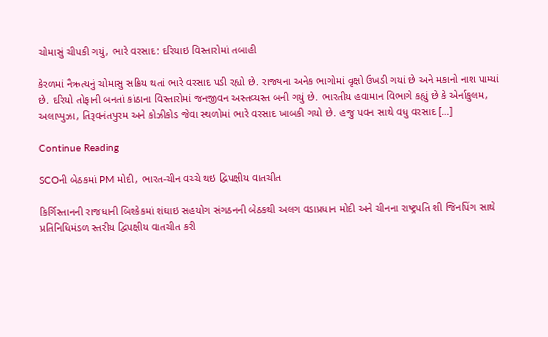ચોમાસું ચીપકી ગયું, ભારે વરસાદ: દરિયાઇ વિસ્તારોમાં તબાહી

કેરળમાં નૈઋત્યનું ચોમાસુ સક્રિય થતાં ભારે વરસાદ પડી રહ્યો છે. રાજ્યના અનેક ભાગોમાં વૃક્ષો ઉખડી ગયાં છે અને મકાનો નાશ પામ્યાં છે. દરિયો તોફાની બનતાં કાંઠાના વિસ્તારોમાં જનજીવન અસ્તવ્યસ્ત બની ગયું છે. ભારતીય હવામાન વિભાગે કહ્યું છે કે એર્નાકુલમ, અલાપ્પુઝા, તિરૂવનંતપુરમ અને કોઝીકોડ જેવા સ્થળોમાં ભારે વરસાદ ખાબકી ગયો છે. હજુ પવન સાથે વધુ વરસાદ […]

Continue Reading

SCOની બેઠકમાં PM મોદી, ભારત-ચીન વચ્ચે થઇ દ્વિપક્ષીય વાતચીત

કિર્ગિસ્તાનની રાજધાની બિશ્કેકમાં શંઘાઇ સહયોગ સંગઠનની બેઠકથી અલગ વડાપ્રધાન મોદી અને ચીનના રાષ્ટ્રપતિ શી જિનપિંગ સાથે પ્રતિનિધિમંડળ સ્તરીય દ્વિપક્ષીય વાતચીત કરી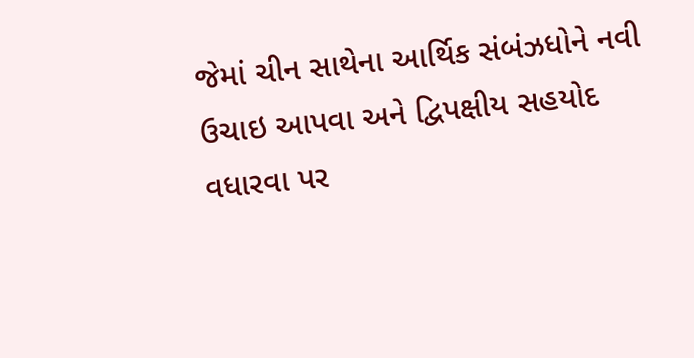જેમાં ચીન સાથેના આર્થિક સંબંઝધોને નવી ઉચાઇ આપવા અને દ્વિપક્ષીય સહયોદ વધારવા પર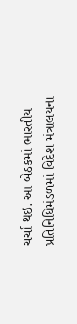ચર્ચા થઇ. આ બેઠકમાં ભારતીય પ્રતિનિધિમંડળમાં વિદેશ મંત્રાલયના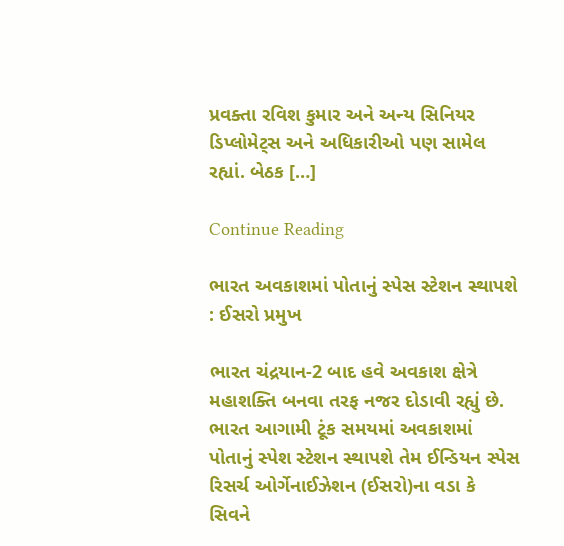પ્રવક્તા રવિશ કુમાર અને અન્ય સિનિયર ડિપ્લોમેટ્સ અને અધિકારીઓ પણ સામેલ રહ્યાં. બેઠક […]

Continue Reading

ભારત અવકાશમાં પોતાનું સ્પેસ સ્ટેશન સ્થાપશે : ઈસરો પ્રમુખ

ભારત ચંદ્રયાન-2 બાદ હવે અવકાશ ક્ષેત્રે મહાશક્તિ બનવા તરફ નજર દોડાવી રહ્યું છે. ભારત આગામી ટૂંક સમયમાં અવકાશમાં પોતાનું સ્પેશ સ્ટેશન સ્થાપશે તેમ ઈન્ડિયન સ્પેસ રિસર્ચ ઓર્ગેનાઈઝેશન (ઈસરો)ના વડા કે સિવને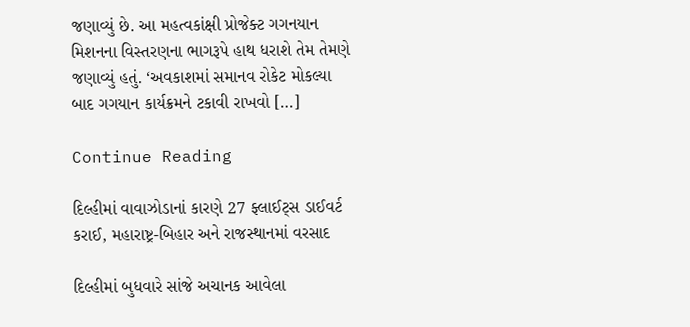જણાવ્યું છે. આ મહત્વકાંક્ષી પ્રોજેક્ટ ગગનયાન મિશનના વિસ્તરણના ભાગરૂપે હાથ ધરાશે તેમ તેમણે જણાવ્યું હતું. ‘અવકાશમાં સમાનવ રોકેટ મોકલ્યા બાદ ગગયાન કાર્યક્રમને ટકાવી રાખવો […]

Continue Reading

દિલ્હીમાં વાવાઝોડાનાં કારણે 27 ફ્લાઈટ્સ ડાઈવર્ટ કરાઈ, મહારાષ્ટ્ર-બિહાર અને રાજસ્થાનમાં વરસાદ

દિલ્હીમાં બુધવારે સાંજે અચાનક આવેલા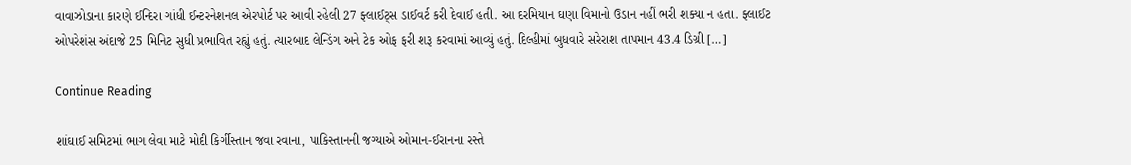વાવાઝોડાના કારણે ઈન્દિરા ગાંધી ઈન્ટરનેશનલ એરપોર્ટ પર આવી રહેલી 27 ફ્લાઈટ્સ ડાઈવર્ટ કરી દેવાઈ હતી. આ દરમિયાન ઘણા વિમાનો ઉડાન નહીં ભરી શક્યા ન હતા. ફ્લાઈટ ઓપરેશંસ અંદાજે 25 મિનિટ સુધી પ્રભાવિત રહ્યું હતું. ત્યારબાદ લેન્ડિંગ અને ટેક ઓફ ફરી શરૂ કરવામાં આવ્યું હતું. દિલ્હીમાં બુધવારે સરેરાશ તાપમાન 43.4 ડિગ્રી […]

Continue Reading

શાંઘાઈ સમિટમાં ભાગ લેવા માટે મોદી કિર્ગીસ્તાન જવા રવાના, પાકિસ્તાનની જગ્યાએ ઓમાન-ઈરાનના રસ્તે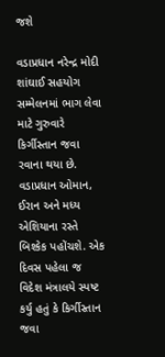જશે

વડાપ્રધાન નરેન્દ્ર મોદી શાંઘાઈ સહયોગ સમ્મેલનમાં ભાગ લેવા માટે ગુરુવારે કિર્ગીસ્તાન જવા રવાના થયા છે. વડાપ્રધાન ઓમાન, ઈરાન અને મધ્ય એશિયાના રસ્તે બિશ્કેક પહોંચશે. એક દિવસ પહેલા જ વિદેશ મંત્રાલયે સ્પષ્ટ કર્યુ હતું કે કિર્ગીસ્તાન જવા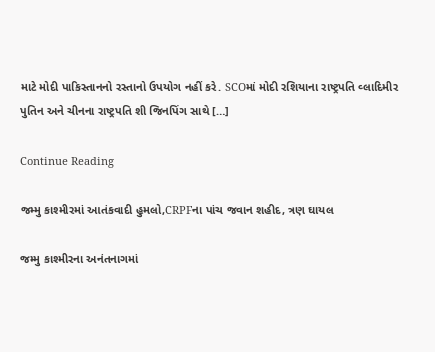માટે મોદી પાકિસ્તાનનો રસ્તાનો ઉપયોગ નહીં કરે. SCOમાં મોદી રશિયાના રાષ્ટ્રપતિ વ્લાદિમીર પુતિન અને ચીનના રાષ્ટ્રપતિ શી જિનપિંગ સાથે […]

Continue Reading

જમ્મુ કાશ્મીરમાં આતંકવાદી હુમલો,CRPFના પાંચ જવાન શહીદ, ત્રણ ઘાયલ

જમ્મુ કાશ્મીરના અનંતનાગમાં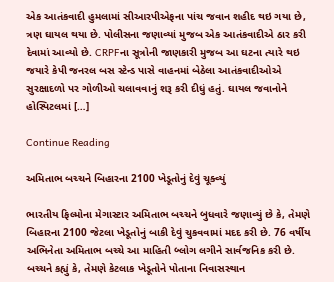એક આતંકવાદી હુમલામાં સીઆરપીએફના પાંચ જવાન શહીદ થઇ ગયા છે, ત્રણ ઘાયલ થયા છે. પોલીસના જણાવ્યાં મુજબ એક આતંકવાદીએ ઠાર કરી દેવામાં આવ્યો છે. CRPFના સૂત્રોની જાણકારી મુજબ આ ઘટના ત્યારે થઇ જયારે કેપી જનરલ બસ સ્ટેન્ડ પાસે વાહનમાં બેઠેલા આતંકવાદીઓએ સુરક્ષાદળો પર ગોળીઓ ચલાવવાનું શરૂ કરી દીધું હતું. ઘાયલ જવાનોને હોસ્પિટલમાં […]

Continue Reading

અમિતાભ બચ્ચને બિહારના 2100 ખેડૂતોનું દેવું ચૂક્વ્યું

ભારતીય ફિલ્મોના મેગાસ્ટાર અમિતાભ બચ્ચને બુધવારે જણાવ્યું છે કે, તેમણે બિહારના 2100 જેટલા ખેડૂતોનું બાકી દેવું ચુકવવામાં મદદ કરી છે. 76 વર્ષીય અભિનેતા અમિતાભ બચ્ચે આ માહિતી બ્લોગ લગીને સાર્વજનિક કરી છે. બચ્ચને કહ્યું કે, તેમણે કેટલાક ખેડૂતોને પોતાના નિવાસસ્થાન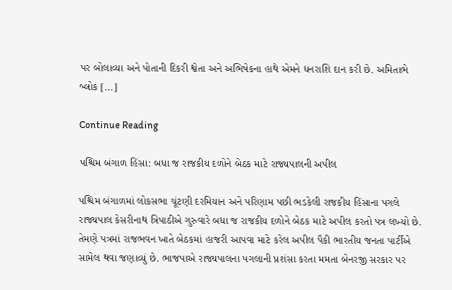પર બોલાવ્યા અને પોતાની દિકરી શ્વેતા અને અભિષેકના હાથે એમને ધનરાશિ દાન કરી છે. અમિતાભે બ્લોક […]

Continue Reading

પશ્ચિમ બંગાળ હિંસા: બધા જ રાજકીય દળોને બેઠક માટે રાજ્યપાલની અપીલ

પશ્ચિમ બંગાળમાં લોકસભા ચૂંટણી દરમિયાન અને પરિણામ પછી ભડકેલી રાજકીય હિંસાના પગલે રાજ્યપાલ કેસરીનાથ ત્રિપાઠીએ ગુરુવારે બધા જ રાજકીય દળોને બેઠક માટે અપીલ કરતો પત્ર લખ્યો છે. તેમણે પત્રમાં રાજભવન ખાતે બેઠકમાં હાજરી આપવા માટે કરેલ અપીલ પૈકી ભારતીય જનતા પાર્ટીએ સામેલ થવા જણાવ્યું છે. ભાજપાએ રાજ્યપાલના પગલાની પ્રશંસા કરતા મમતા બેનરજી સરકાર પર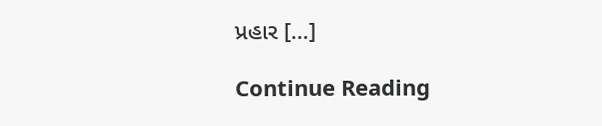પ્રહાર […]

Continue Reading